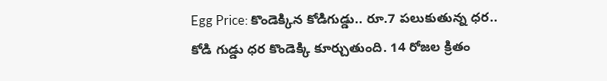Egg Price: కొండెక్కిన కోడిగుడ్డు.. రూ.7 పలుకుతున్న ధర..
కోడి గుడ్డు ధర కొండెక్కి కూర్చుతుంది. 14 రోజల క్రితం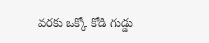వరకు ఒక్కో కోడి గుడ్డు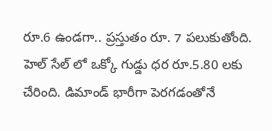రూ.6 ఉండగా.. ప్రస్తుతం రూ. 7 పలుకుతోంది. హెల్ సేల్ లో ఒక్కో గుడ్డు ధర రూ.5.80 లకు చేరింది. డిమాండ్ భారీగా పెరగడంతోనే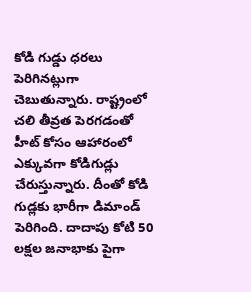కోడి గుడ్డు ధరలు పెరిగినట్లుగా చెబుతున్నారు. రాష్ట్రంలో చలి తీవ్రత పెరగడంతో హీట్ కోసం ఆహారంలో ఎక్కువగా కోడిగుడ్లు చేరుస్తున్నారు. దీంతో కోడి గుడ్లకు భారీగా డిమాండ్ పెరిగింది. దాదాపు కోటి 50 లక్షల జనాభాకు పైగా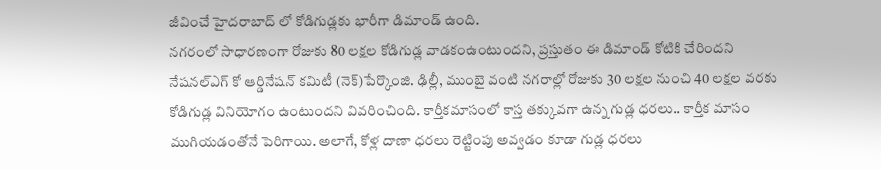జీవించే హైదరాబాద్ లో కోడిగుడ్లకు భారీగా డిమాండ్ ఉంది.
నగరంలో సాధారణంగా రోజుకు 80 లక్షల కోడిగుడ్ల వాడకంఉంటుందని, ప్రస్తుతం ఈ డిమాండ్ కోటికి చేరిందని నేషనల్ఎగ్ కో ఆర్డినేషన్ కమిటీ (నెక్)పేర్కొంజి. ఢిల్లీ, ముంబై వంటి నగరాల్లో రోజుకు 30 లక్షల నుంచి 40 లక్షల వరకు కోడిగుడ్ల వినియోగం ఉంటుందని వివరించింది. కార్తీకమాసంలో కాస్త తక్కువగా ఉన్న గుడ్ల ధరలు.. కార్తీక మాసం ముగియడంతోనే పెరిగాయి. అలాగే, కోళ్ల దాణా ధరలు రెట్టింపు అవ్వడం కూడా గుడ్ల ధరలు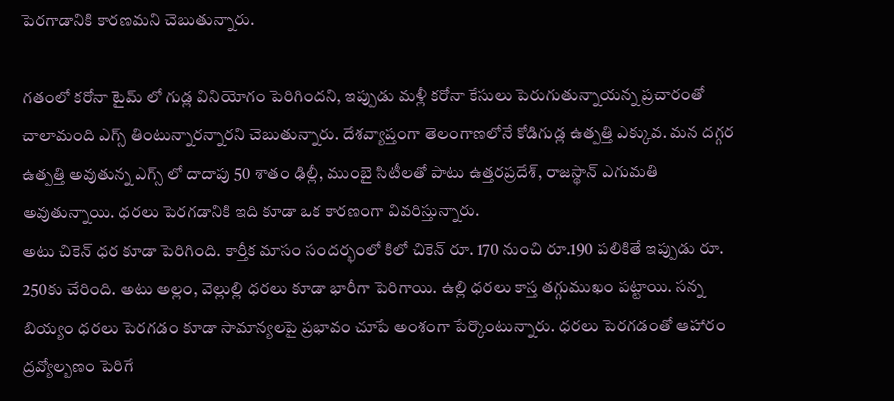పెరగాడానికి కారణమని చెబుతున్నారు.

గతంలో కరోనా టైమ్ లో గుడ్ల వినియోగం పెరిగిందని, ఇప్పుడు మళ్లీ కరోనా కేసులు పెరుగుతున్నాయన్న ప్రచారంతో చాలామంది ఎగ్స్ తింటున్నారన్నారని చెబుతున్నారు. దేశవ్యాప్తంగా తెలంగాణలోనే కోడిగుడ్ల ఉత్పత్తి ఎక్కువ. మన దగ్గర ఉత్పత్తి అవుతున్న ఎగ్స్ లో దాదాపు 50 శాతం ఢిల్లీ, ముంబై సిటీలతో పాటు ఉత్తరప్రదేశ్, రాజస్థాన్ ఎగుమతి అవుతున్నాయి. ధరలు పెరగడానికి ఇది కూడా ఒక కారణంగా వివరిస్తున్నారు.
అటు చికెన్ ధర కూడా పెరిగింది. కార్తీక మాసం సందర్భంలో కిలో చికెన్ రూ. 170 నుంచి రూ.190 పలికితే ఇప్పుడు రూ. 250కు చేరింది. అటు అల్లం, వెల్లుల్లి ధరలు కూడా భారీగా పెరిగాయి. ఉల్లి ధరలు కాస్త తగ్గుముఖం పట్టాయి. సన్న బియ్యం ధరలు పెరగడం కూడా సామాన్యలపై ప్రభావం చూపే అంశంగా పేర్కొంటున్నారు. ధరలు పెరగడంతో ఆహారం ద్రవ్యోల్బణం పెరిగే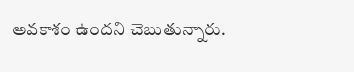అవకాశం ఉందని చెబుతున్నారు.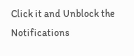Click it and Unblock the Notifications